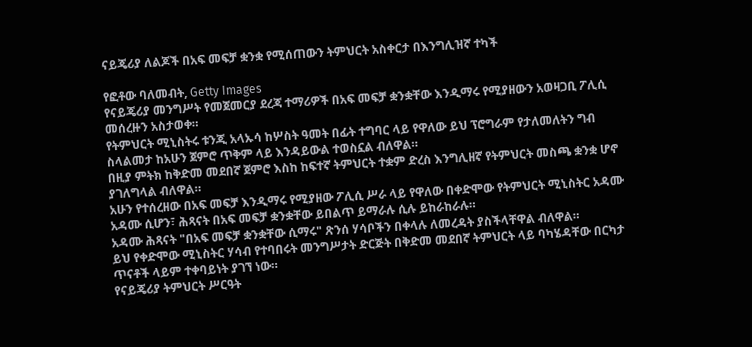ናይጄሪያ ለልጆች በአፍ መፍቻ ቋንቋ የሚሰጠውን ትምህርት አስቀርታ በእንግሊዝኛ ተካች

የፎቶው ባለመብት, Getty Images
የናይጄሪያ መንግሥት የመጀመርያ ደረጃ ተማሪዎች በአፍ መፍቻ ቋንቋቸው እንዲማሩ የሚያዘውን አወዛጋቢ ፖሊሲ መሰረዙን አስታወቀ።
የትምህርት ሚኒስትሩ ቱንጂ አላኡሳ ከሦስት ዓመት በፊት ተግባር ላይ የዋለው ይህ ፕሮግራም የታለመለትን ግብ ስላልመታ ከአሁን ጀምሮ ጥቅም ላይ እንዳይውል ተወስኗል ብለዋል።
በዚያ ምትክ ከቅድመ መደበኛ ጀምሮ እስከ ከፍተኛ ትምህርት ተቋም ድረስ እንግሊዘኛ የትምህርት መስጫ ቋንቋ ሆኖ ያገለግላል ብለዋል።
አሁን የተሰረዘው በአፍ መፍቻ እንዲማሩ የሚያዘው ፖሊሲ ሥራ ላይ የዋለው በቀድሞው የትምህርት ሚኒስትር አዳሙ አዳሙ ሲሆን፣ ሕጻናት በአፍ መፍቻ ቋንቋቸው ይበልጥ ይማራሉ ሲሉ ይከራከራሉ።
አዳሙ ሕጻናት "በአፍ መፍቻ ቋንቋቸው ሲማሩ" ጽንሰ ሃሳቦችን በቀላሉ ለመረዳት ያስችላቸዋል ብለዋል።
ይህ የቀድሞው ሚኒስትር ሃሳብ የተባበሩት መንግሥታት ድርጅት በቅድመ መደበኛ ትምህርት ላይ ባካሄዳቸው በርካታ ጥናቶች ላይም ተቀባይነት ያገኘ ነው።
የናይጄሪያ ትምህርት ሥርዓት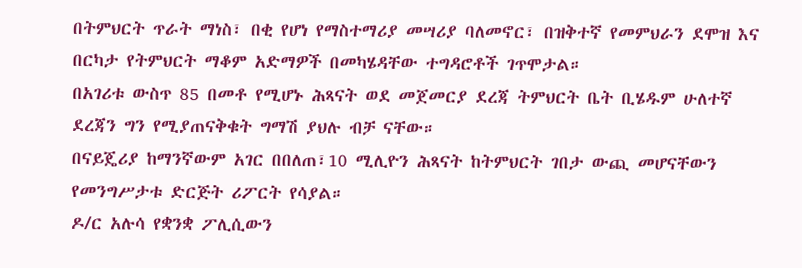በትምህርት ጥራት ማነስ፣ በቂ የሆነ የማስተማሪያ መሣሪያ ባለመኖር፣ በዝቅተኛ የመምህራን ደሞዝ እና በርካታ የትምህርት ማቆም አድማዎች በመካሄዳቸው ተግዳሮቶች ገጥሞታል።
በአገሪቱ ውስጥ 85 በመቶ የሚሆኑ ሕጻናት ወደ መጀመርያ ደረጃ ትምህርት ቤት ቢሄዱም ሁለተኛ ደረጃን ግን የሚያጠናቅቁት ግማሽ ያህሉ ብቻ ናቸው።
በናይጄሪያ ከማንኛውም አገር በበለጠ፣10 ሚሊዮን ሕጻናት ከትምህርት ገበታ ውጪ መሆናቸውን የመንግሥታቱ ድርጅት ሪፖርት የሳያል።
ዶ/ር አሉሳ የቋንቋ ፖሊሲውን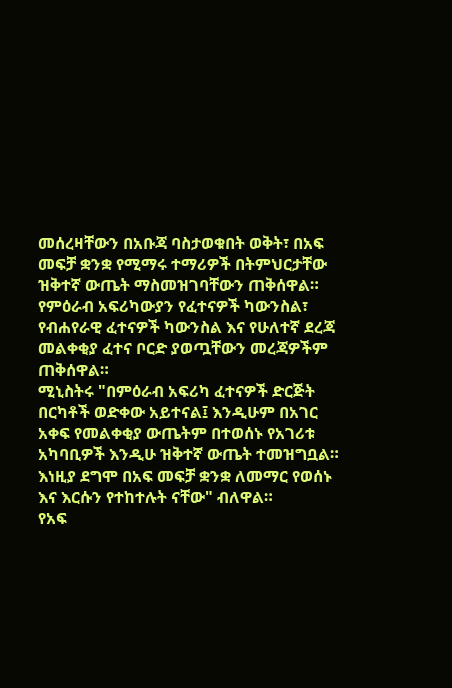መሰረዛቸውን በአቡጃ ባስታወቁበት ወቅት፣ በአፍ መፍቻ ቋንቋ የሚማሩ ተማሪዎች በትምህርታቸው ዝቅተኛ ውጤት ማስመዝገባቸውን ጠቅሰዋል።
የምዕራብ አፍሪካውያን የፈተናዎች ካውንስል፣ የብሐየራዊ ፈተናዎች ካውንስል እና የሁለተኛ ደረጃ መልቀቂያ ፈተና ቦርድ ያወጧቸውን መረጃዎችም ጠቅሰዋል።
ሚኒስትሩ "በምዕራብ አፍሪካ ፈተናዎች ድርጅት በርካቶች ወድቀው አይተናል፤ እንዲሁም በአገር አቀፍ የመልቀቂያ ውጤትም በተወሰኑ የአገሪቱ አካባቢዎች እንዲሁ ዝቅተኛ ውጤት ተመዝግቧል። እነዚያ ደግሞ በአፍ መፍቻ ቋንቋ ለመማር የወሰኑ እና እርሱን የተከተሉት ናቸው" ብለዋል።
የአፍ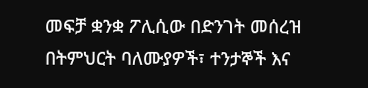መፍቻ ቋንቋ ፖሊሲው በድንገት መሰረዝ በትምህርት ባለሙያዎች፣ ተንታኞች እና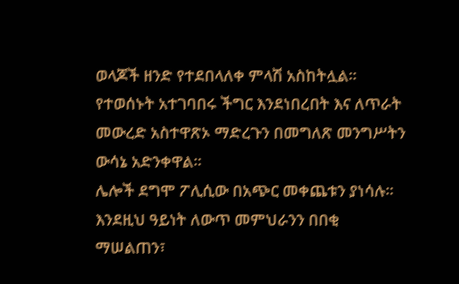ወላጆች ዘንድ የተደበላለቀ ምላሽ አስከትሏል።
የተወሰኑት አተገባበሩ ችግር እንደነበረበት እና ለጥራት መውረድ አስተዋጽኦ ማድረጉን በመግለጽ መንግሥትን ውሳኔ አድንቀዋል።
ሌሎች ደግሞ ፖሊሲው በአጭር መቀጨቱን ያነሳሉ።
እንደዚህ ዓይነት ለውጥ መምህራንን በበቂ ማሠልጠን፣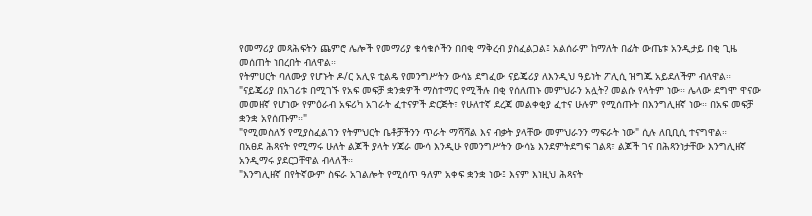የመማሪያ መጻሕፍትን ጨምሮ ሌሎች የመማሪያ ቁሳቁሶችን በበቂ ማቅረብ ያስፈልጋል፤ አልሰራም ከማለት በፊት ውጤቱ አንዲታይ በቂ ጊዜ መሰጠት ነበረበት ብለዋል።
የትምሀርት ባለሙያ የሆኑት ዶ/ር አሊዩ ቲልዴ የመንግሥትን ውሳኔ ደግፈው ናይጄሪያ ለእንዲህ ዓይነት ፖሊሲ ዝግጁ አይደለችም ብለዋል።
"ናይጄሪያ በአገሪቱ በሚገኙ የአፍ መፍቻ ቋንቋዎች ማስተማር የሚችሉ በቂ የሰለጠኑ መምህራን አሏት? መልሱ የላትም ነው። ሌላው ደግሞ ዋናው መመዘኛ የሆነው የምዕራብ አፍሪካ አገራት ፈተናዎች ድርጅት፣ የሁለተኛ ደረጃ መልቀቂያ ፈተና ሁሉም የሚሰጡት በእንግሊዘኛ ነው። በአፍ መፍቻ ቋንቋ አየሰጡም።"
"የሚመስለኝ የሚያስፈልገን የትምህርት ቤቶቻችንን ጥራት ማሻሻል እና ብቃት ያላቸው መምህራንን ማፍራት ነው" ሲሉ ለቢቢሲ ተናግዋል።
በአፀደ ሕጻናት የሚማሩ ሁለት ልጆች ያላት ሃጃራ ሙሳ እንዲሁ የመንግሥትን ውሳኔ እንደምትደግፍ ገልጻ፣ ልጆች ገና በሕጻንነታቸው እንግሊዘኛ አንዲማሩ ያደርጋቸዋል ብላለች።
"እንግሊዘኛ በየትኛውም ስፍራ አገልሎት የሚሰጥ ዓለም አቀፍ ቋንቋ ነው፤ እናም እነዚህ ሕጻናት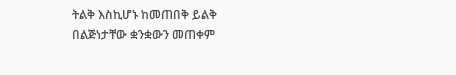ትልቅ እስኪሆኑ ከመጠበቅ ይልቅ በልጅነታቸው ቋንቋውን መጠቀም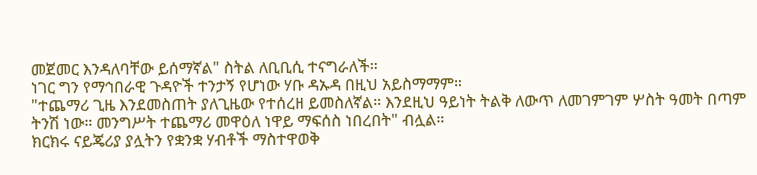መጀመር እንዳለባቸው ይሰማኛል" ስትል ለቢቢሲ ተናግራለች።
ነገር ግን የማኅበራዊ ጉዳዮች ተንታኝ የሆነው ሃቡ ዳኡዳ በዚህ አይስማማም።
"ተጨማሪ ጊዜ እንደመስጠት ያለጊዜው የተሰረዘ ይመስለኛል። እንደዚህ ዓይነት ትልቅ ለውጥ ለመገምገም ሦስት ዓመት በጣም ትንሽ ነው። መንግሥት ተጨማሪ መዋዕለ ነዋይ ማፍሰስ ነበረበት" ብሏል።
ክርክሩ ናይጄሪያ ያሏትን የቋንቋ ሃብቶች ማስተዋወቅ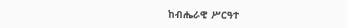ከብሔራዊ ሥርዓተ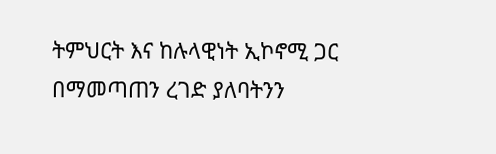ትምህርት እና ከሉላዊነት ኢኮኖሚ ጋር በማመጣጠን ረገድ ያለባትንን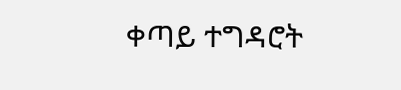ቀጣይ ተግዳሮት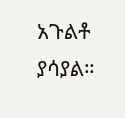አጉልቶ ያሳያል።